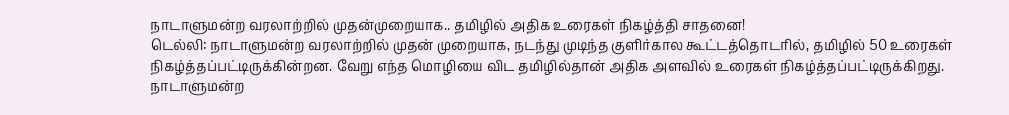நாடாளுமன்ற வரலாற்றில் முதன்முறையாக.. தமிழில் அதிக உரைகள் நிகழ்த்தி சாதனை!
டெல்லி: நாடாளுமன்ற வரலாற்றில் முதன் முறையாக, நடந்து முடிந்த குளிர்கால கூட்டத்தொடரில், தமிழில் 50 உரைகள் நிகழ்த்தப்பட்டிருக்கின்றன. வேறு எந்த மொழியை விட தமிழில்தான் அதிக அளவில் உரைகள் நிகழ்த்தப்பட்டிருக்கிறது.
நாடாளுமன்ற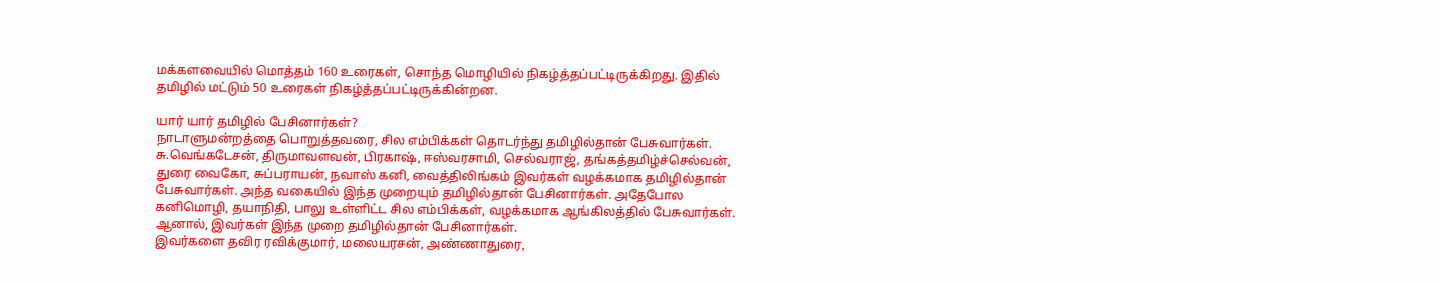மக்களவையில் மொத்தம் 160 உரைகள், சொந்த மொழியில் நிகழ்த்தப்பட்டிருக்கிறது. இதில் தமிழில் மட்டும் 50 உரைகள் நிகழ்த்தப்பட்டிருக்கின்றன.

யார் யார் தமிழில் பேசினார்கள்?
நாடாளுமன்றத்தை பொறுத்தவரை, சில எம்பிக்கள் தொடர்ந்து தமிழில்தான் பேசுவார்கள். சு.வெங்கடேசன், திருமாவளவன், பிரகாஷ், ஈஸ்வரசாமி, செல்வராஜ், தங்கத்தமிழ்ச்செல்வன், துரை வைகோ, சுப்பராயன், நவாஸ் கனி, வைத்திலிங்கம் இவர்கள் வழக்கமாக தமிழில்தான் பேசுவார்கள். அந்த வகையில் இந்த முறையும் தமிழில்தான் பேசினார்கள். அதேபோல கனிமொழி, தயாநிதி, பாலு உள்ளிட்ட சில எம்பிக்கள், வழக்கமாக ஆங்கிலத்தில் பேசுவார்கள். ஆனால், இவர்கள் இந்த முறை தமிழில்தான் பேசினார்கள்.
இவர்களை தவிர ரவிக்குமார், மலையரசன், அண்ணாதுரை,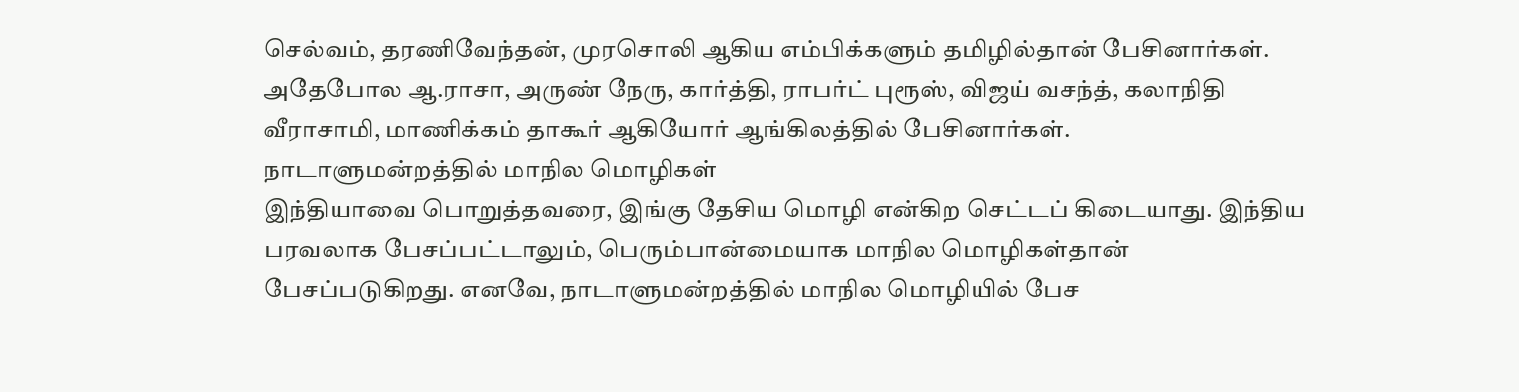செல்வம், தரணிவேந்தன், முரசொலி ஆகிய எம்பிக்களும் தமிழில்தான் பேசினார்கள். அதேபோல ஆ.ராசா, அருண் நேரு, கார்த்தி, ராபர்ட் புரூஸ், விஜய் வசந்த், கலாநிதி வீராசாமி, மாணிக்கம் தாகூர் ஆகியோர் ஆங்கிலத்தில் பேசினார்கள்.
நாடாளுமன்றத்தில் மாநில மொழிகள்
இந்தியாவை பொறுத்தவரை, இங்கு தேசிய மொழி என்கிற செட்டப் கிடையாது. இந்திய பரவலாக பேசப்பட்டாலும், பெரும்பான்மையாக மாநில மொழிகள்தான் பேசப்படுகிறது. எனவே, நாடாளுமன்றத்தில் மாநில மொழியில் பேச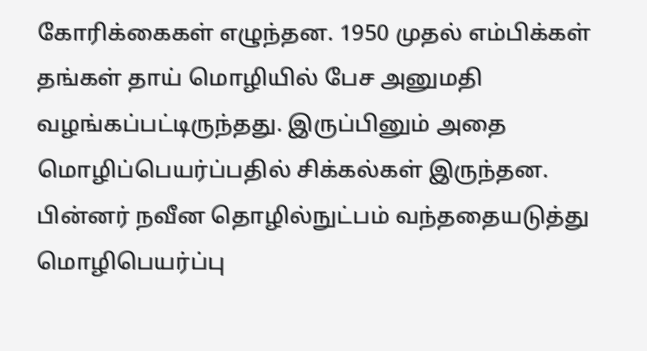கோரிக்கைகள் எழுந்தன. 1950 முதல் எம்பிக்கள் தங்கள் தாய் மொழியில் பேச அனுமதி வழங்கப்பட்டிருந்தது. இருப்பினும் அதை மொழிப்பெயர்ப்பதில் சிக்கல்கள் இருந்தன. பின்னர் நவீன தொழில்நுட்பம் வந்ததையடுத்து மொழிபெயர்ப்பு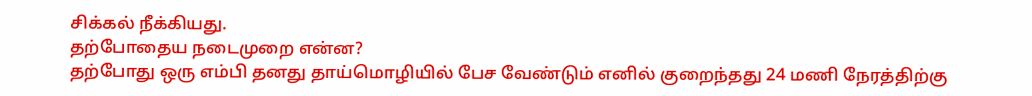சிக்கல் நீக்கியது.
தற்போதைய நடைமுறை என்ன?
தற்போது ஒரு எம்பி தனது தாய்மொழியில் பேச வேண்டும் எனில் குறைந்தது 24 மணி நேரத்திற்கு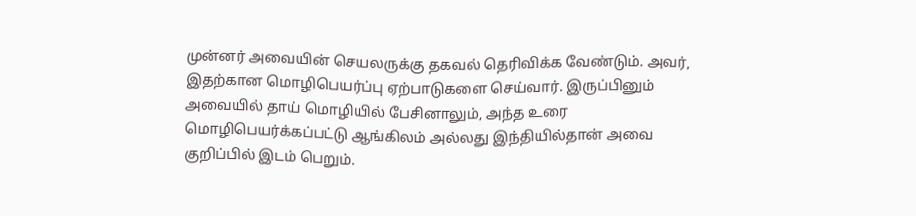முன்னர் அவையின் செயலருக்கு தகவல் தெரிவிக்க வேண்டும். அவர், இதற்கான மொழிபெயர்ப்பு ஏற்பாடுகளை செய்வார். இருப்பினும் அவையில் தாய் மொழியில் பேசினாலும், அந்த உரை மொழிபெயர்க்கப்பட்டு ஆங்கிலம் அல்லது இந்தியில்தான் அவை குறிப்பில் இடம் பெறும்.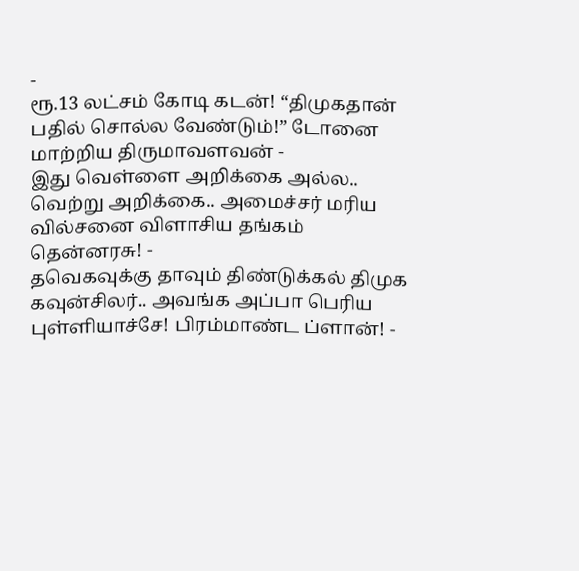-
ரூ.13 லட்சம் கோடி கடன்! “திமுகதான் பதில் சொல்ல வேண்டும்!” டோனை மாற்றிய திருமாவளவன் -
இது வெள்ளை அறிக்கை அல்ல.. வெற்று அறிக்கை.. அமைச்சர் மரிய வில்சனை விளாசிய தங்கம் தென்னரசு! -
தவெகவுக்கு தாவும் திண்டுக்கல் திமுக கவுன்சிலர்.. அவங்க அப்பா பெரிய புள்ளியாச்சே! பிரம்மாண்ட ப்ளான்! -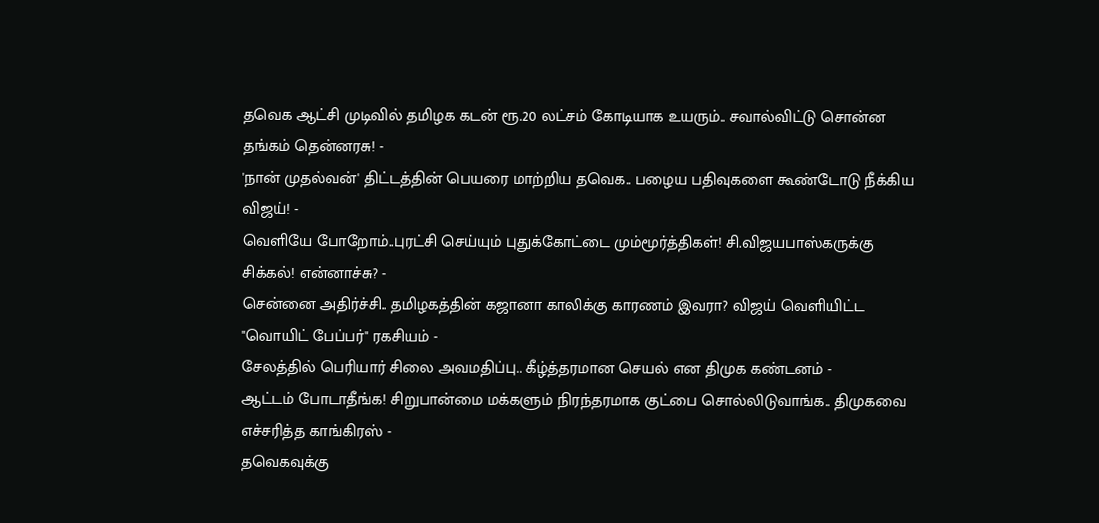தவெக ஆட்சி முடிவில் தமிழக கடன் ரூ.20 லட்சம் கோடியாக உயரும்.. சவால்விட்டு சொன்ன தங்கம் தென்னரசு! -
'நான் முதல்வன்' திட்டத்தின் பெயரை மாற்றிய தவெக.. பழைய பதிவுகளை கூண்டோடு நீக்கிய விஜய்! -
வெளியே போறோம்..புரட்சி செய்யும் புதுக்கோட்டை மும்மூர்த்திகள்! சி.விஜயபாஸ்கருக்கு சிக்கல்! என்னாச்சு? -
சென்னை அதிர்ச்சி.. தமிழகத்தின் கஜானா காலிக்கு காரணம் இவரா? விஜய் வெளியிட்ட "வொயிட் பேப்பர்" ரகசியம் -
சேலத்தில் பெரியார் சிலை அவமதிப்பு.. கீழ்த்தரமான செயல் என திமுக கண்டனம் -
ஆட்டம் போடாதீங்க! சிறுபான்மை மக்களும் நிரந்தரமாக குட்பை சொல்லிடுவாங்க.. திமுகவை எச்சரித்த காங்கிரஸ் -
தவெகவுக்கு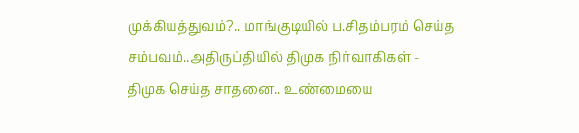முக்கியத்துவம்?.. மாங்குடியில் ப.சிதம்பரம் செய்த சம்பவம்..அதிருப்தியில் திமுக நிர்வாகிகள் -
திமுக செய்த சாதனை.. உண்மையை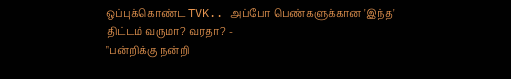ஒப்புக்கொண்ட TVK.. அப்போ பெண்களுக்கான 'இந்த' திட்டம் வருமா? வரதா? -
"பன்றிக்கு நன்றி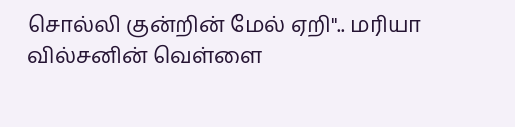சொல்லி குன்றின் மேல் ஏறி".. மரியா வில்சனின் வெள்ளை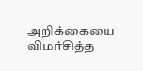அறிக்கையை விமர்சித்த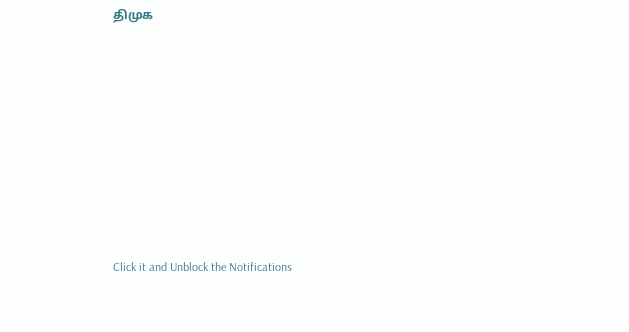திமுக












Click it and Unblock the Notifications